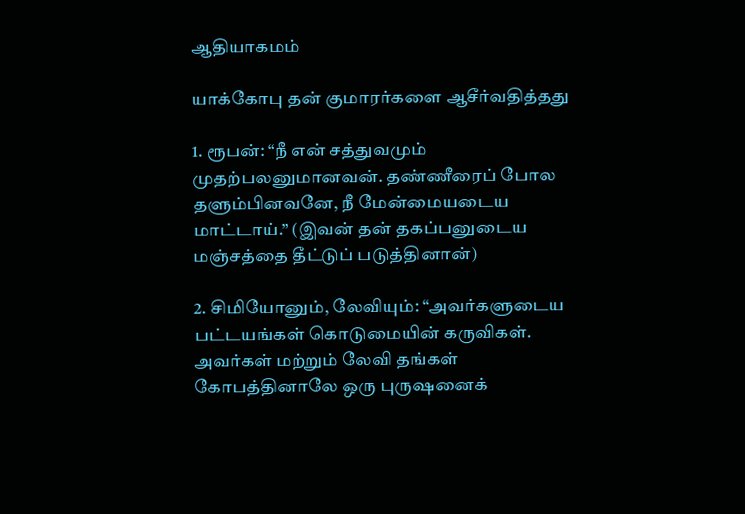ஆதியாகமம்

யாக்கோபு தன் குமாரர்களை ஆசீர்வதித்தது

1. ரூபன்: “நீ என் சத்துவமும் முதற்பலனுமானவன். தண்ணீரைப் போல தளும்பினவனே, நீ மேன்மையடைய மாட்டாய்.” (இவன் தன் தகப்பனுடைய மஞ்சத்தை தீட்டுப் படுத்தினான்)

2. சிமியோனும், லேவியும்: “அவர்களுடைய பட்டயங்கள் கொடுமையின் கருவிகள். அவர்கள் மற்றும் லேவி தங்கள் கோபத்தினாலே ஒரு புருஷனைக்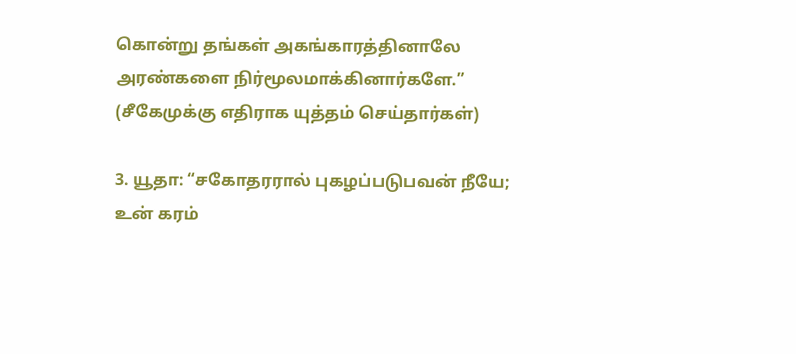கொன்று தங்கள் அகங்காரத்தினாலே அரண்களை நிர்மூலமாக்கினார்களே.” (சீகேமுக்கு எதிராக யுத்தம் செய்தார்கள்)

3. யூதா: “சகோதரரால் புகழப்படுபவன் நீயே; உன் கரம்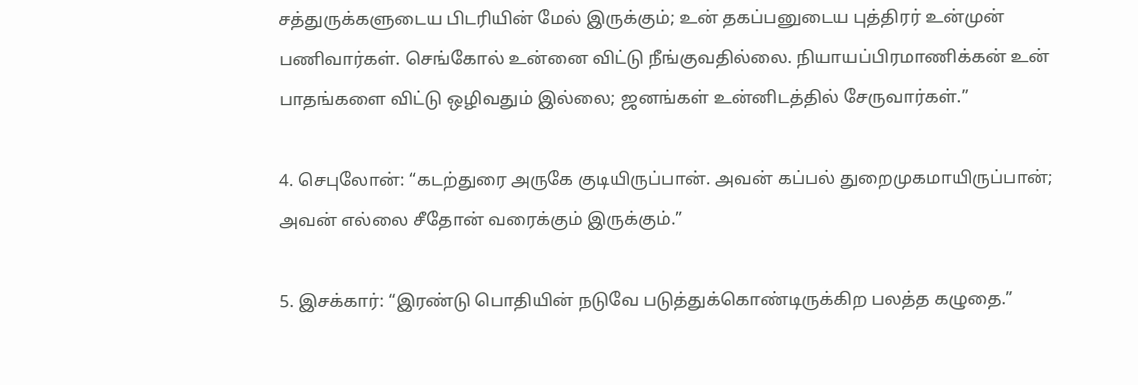சத்துருக்களுடைய பிடரியின் மேல் இருக்கும்; உன் தகப்பனுடைய புத்திரர் உன்முன் பணிவார்கள். செங்கோல் உன்னை விட்டு நீங்குவதில்லை. நியாயப்பிரமாணிக்கன் உன் பாதங்களை விட்டு ஒழிவதும் இல்லை; ஜனங்கள் உன்னிடத்தில் சேருவார்கள்.”

4. செபுலோன்: “கடற்துரை அருகே குடியிருப்பான். அவன் கப்பல் துறைமுகமாயிருப்பான்; அவன் எல்லை சீதோன் வரைக்கும் இருக்கும்.”

5. இசக்கார்: “இரண்டு பொதியின் நடுவே படுத்துக்கொண்டிருக்கிற பலத்த கழுதை.”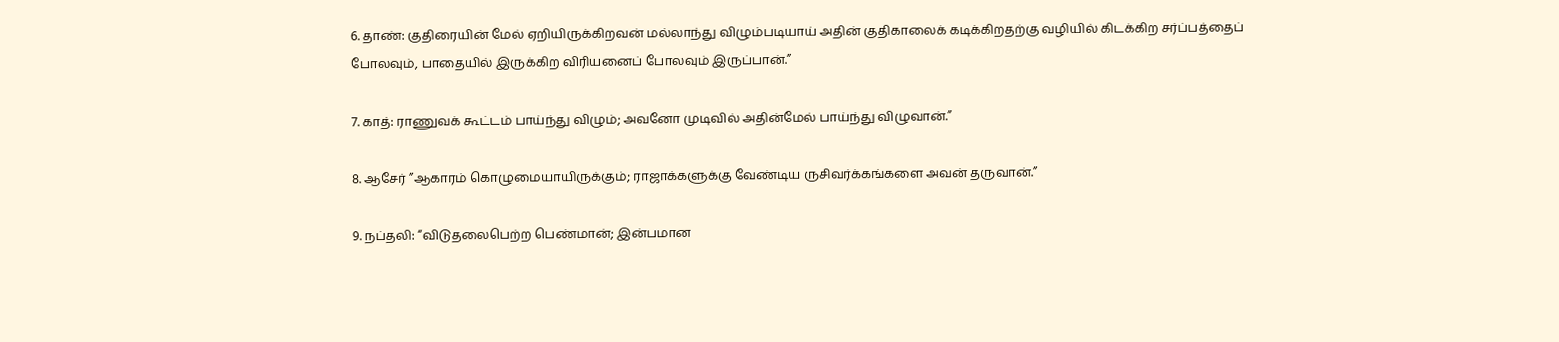6. தாண்: குதிரையின் மேல் ஏறியிருக்கிறவன் மல்லாந்து விழும்படியாய் அதின் குதிகாலைக் கடிக்கிறதற்கு வழியில் கிடக்கிற சர்ப்பத்தைப் போலவும், பாதையில் இருக்கிற விரியனைப் போலவும் இருப்பான்.”

7. காத்: ராணுவக் கூட்டம் பாய்ந்து விழும்; அவனோ முடிவில் அதின்மேல் பாய்ந்து விழுவான்.”

8. ஆசேர் ”ஆகாரம் கொழுமையாயிருக்கும்; ராஜாக்களுக்கு வேண்டிய ருசிவர்க்கங்களை அவன் தருவான்.”

9. நப்தலி: “விடுதலைபெற்ற பெண்மான்; இன்பமான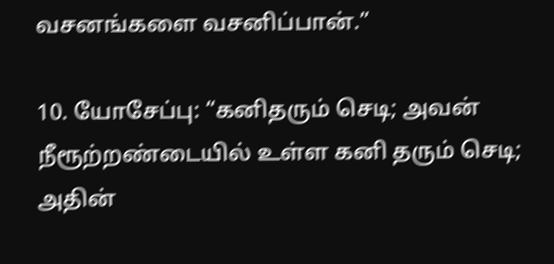வசனங்களை வசனிப்பான்.”

10. யோசேப்பு: “கனிதரும் செடி; அவன் நீரூற்றண்டையில் உள்ள கனி தரும் செடி; அதின்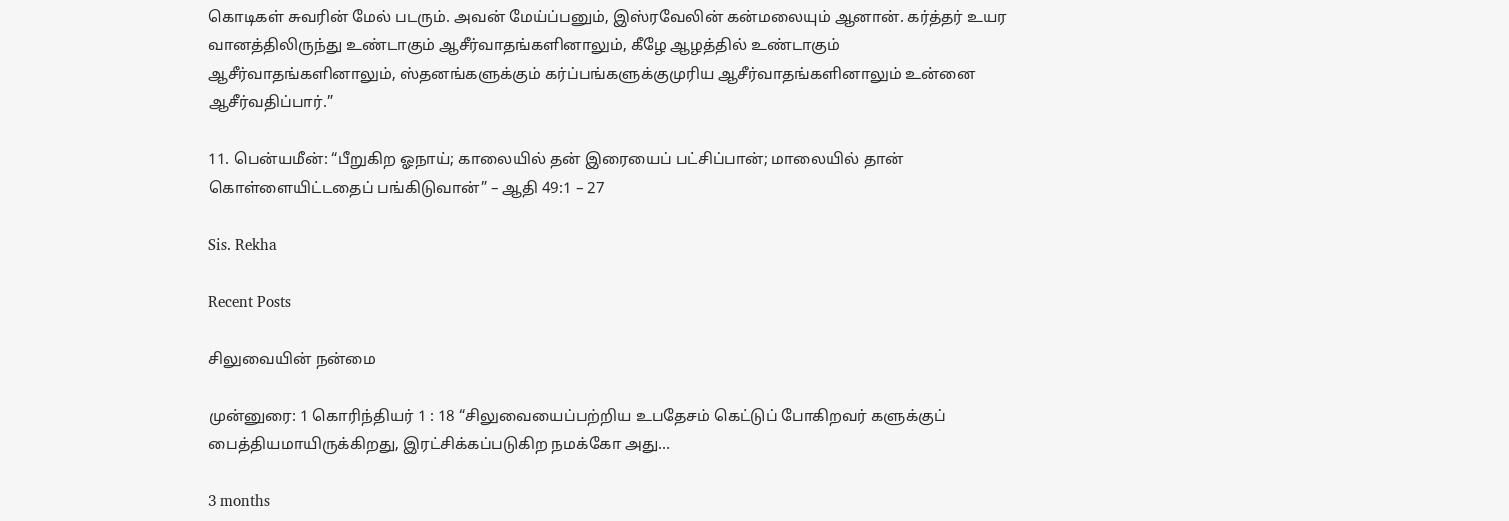கொடிகள் சுவரின் மேல் படரும். அவன் மேய்ப்பனும், இஸ்ரவேலின் கன்மலையும் ஆனான். கர்த்தர் உயர வானத்திலிருந்து உண்டாகும் ஆசீர்வாதங்களினாலும், கீழே ஆழத்தில் உண்டாகும் ஆசீர்வாதங்களினாலும், ஸ்தனங்களுக்கும் கர்ப்பங்களுக்குமுரிய ஆசீர்வாதங்களினாலும் உன்னை ஆசீர்வதிப்பார்.”

11. பென்யமீன்: “பீறுகிற ஓநாய்; காலையில் தன் இரையைப் பட்சிப்பான்; மாலையில் தான் கொள்ளையிட்டதைப் பங்கிடுவான்” – ஆதி 49:1 – 27

Sis. Rekha

Recent Posts

சிலுவையின் நன்மை

முன்னுரை: 1 கொரிந்தியர் 1 : 18 “சிலுவையைப்பற்றிய உபதேசம் கெட்டுப் போகிறவர் களுக்குப் பைத்தியமாயிருக்கிறது, இரட்சிக்கப்படுகிற நமக்கோ அது…

3 months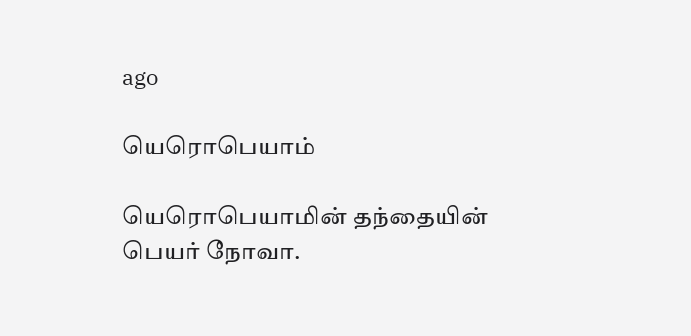ago

யெரொபெயாம்

யெரொபெயாமின் தந்தையின் பெயர் நோவா.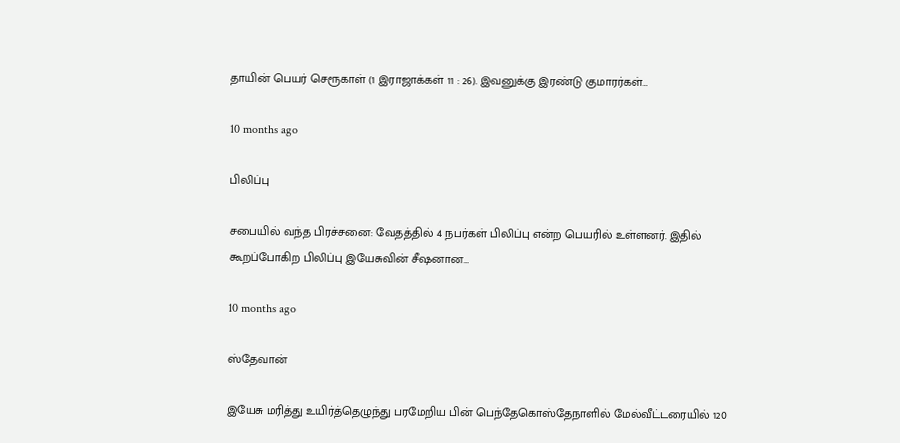தாயின் பெயர் செரூகாள் (1 இராஜாக்கள் 11 : 26). இவனுக்கு இரண்டு குமாரர்கள்…

10 months ago

பிலிப்பு

சபையில் வந்த பிரச்சனை: வேதத்தில் 4 நபர்கள் பிலிப்பு என்ற பெயரில் உள்ளனர். இதில் கூறப்போகிற பிலிப்பு இயேசுவின் சீஷனான…

10 months ago

ஸ்தேவான்

இயேசு மரித்து உயிர்த்தெழுந்து பரமேறிய பின் பெந்தேகொஸ்தேநாளில் மேல்வீட்டரையில் 120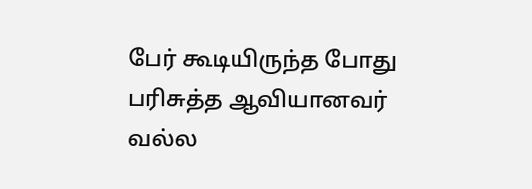பேர் கூடியிருந்த போது பரிசுத்த ஆவியானவர் வல்ல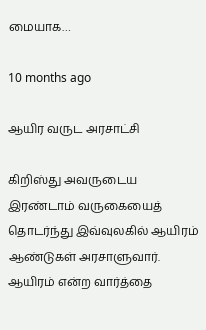மையாக…

10 months ago

ஆயிர வருட அரசாட்சி

கிறிஸ்து அவருடைய இரண்டாம் வருகையைத் தொடர்ந்து இவ்வுலகில் ஆயிரம் ஆண்டுகள் அரசாளுவார். ஆயிரம் என்ற வார்த்தை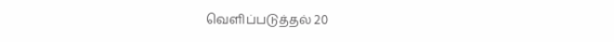வெளிப்படுத்தல் 20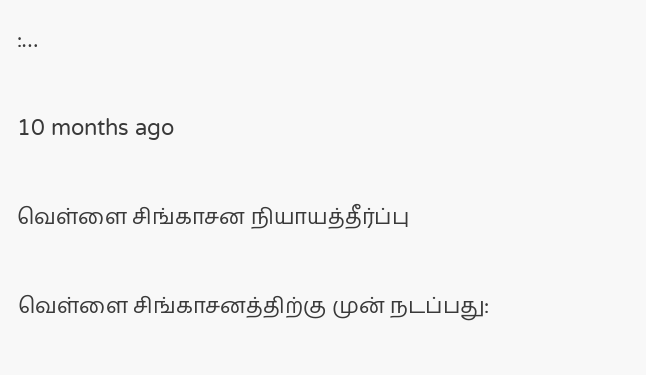:…

10 months ago

வெள்ளை சிங்காசன நியாயத்தீர்ப்பு

வெள்ளை சிங்காசனத்திற்கு முன் நடப்பது: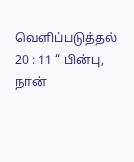வெளிப்படுத்தல் 20 : 11 “ பின்பு, நான்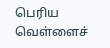பெரிய வெள்ளைச்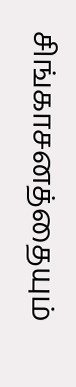சிங்காசனத்தையும்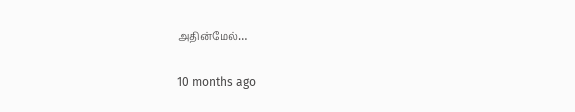அதின்மேல்…

10 months ago